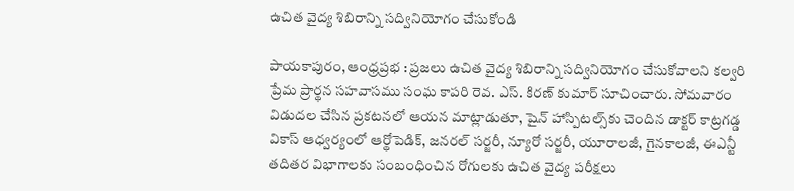ఉచిత వైద్య శిబిరాన్ని సద్వినియోగం చేసుకోండి

పాయకాపురం, ఆంధ్రప్రభ : ప్రజలు ఉచిత వైద్య శిబిరాన్ని సద్వినియోగం చేసుకోవాలని కల్వరి ప్రేమ ప్రార్థన సహవాసము సంఘ కాపరి రెవ. ఎస్. కిరణ్ కుమార్ సూచించారు. సోమవారం విడుదల చేసిన ప్రకటనలో ఆయన మాట్లాడుతూ, షైన్ హాస్పిటల్స్‌కు చెందిన డాక్టర్ కాట్రగడ్డ వికాస్ ఆధ్వర్యంలో ఆర్థోపెడిక్, జనరల్ సర్జరీ, న్యూరో సర్జరీ, యూరాలజీ, గైనకాలజీ, ఈఎన్టీ తదితర విభాగాలకు సంబంధించిన రోగులకు ఉచిత వైద్య పరీక్షలు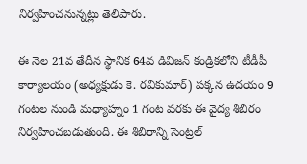నిర్వహించనున్నట్లు తెలిపారు.

ఈ నెల 21వ తేదీన స్థానిక 64వ డివిజన్ కండ్రికలోని టీడీపీ కార్యాలయం (అధ్యక్షుడు కె. రవికుమార్) పక్కన ఉదయం 9 గంటల నుండి మధ్యాహ్నం 1 గంట వరకు ఈ వైద్య శిబిరం నిర్వహించబడుతుంది. ఈ శిబిరాన్ని సెంట్రల్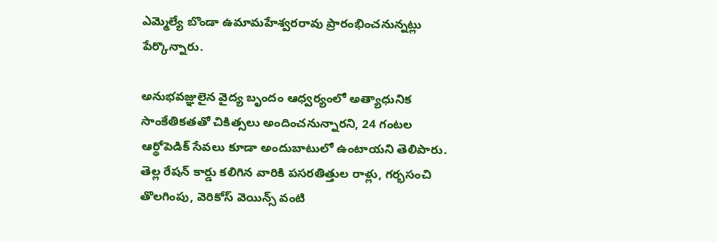ఎమ్మెల్యే బొండా ఉమామహేశ్వరరావు ప్రారంభించనున్నట్లు పేర్కొన్నారు.

అనుభవజ్ఞులైన వైద్య బృందం ఆధ్వర్యంలో అత్యాధునిక సాంకేతికతతో చికిత్సలు అందించనున్నారని, 24 గంటల ఆర్థోపెడిక్ సేవలు కూడా అందుబాటులో ఉంటాయని తెలిపారు. తెల్ల రేషన్ కార్డు కలిగిన వారికి పసరతిత్తుల రాళ్లు, గర్భసంచి తొలగింపు, వెరికోస్ వెయిన్స్ వంటి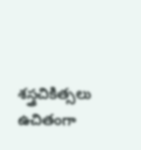శస్త్రచికిత్సలు ఉచితంగా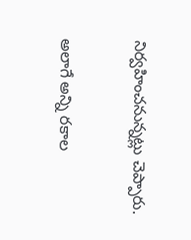నిర్వహించనున్నట్లు చెప్పారు.

అలాగే అన్ని రకాల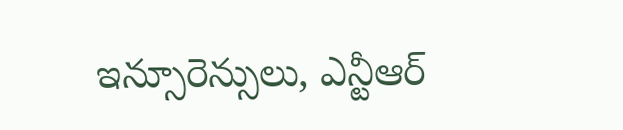ఇన్సూరెన్సులు, ఎన్టీఆర్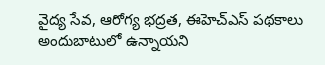వైద్య సేవ, ఆరోగ్య భద్రత, ఈహెచ్‌ఎస్ పథకాలు అందుబాటులో ఉన్నాయని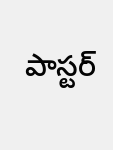పాస్టర్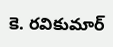కె. రవికుమార్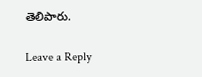తెలిపారు.

Leave a Reply